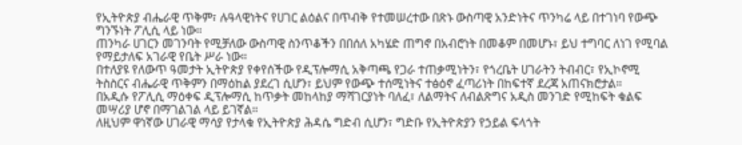የኢትዮጵያ ብሔራዊ ጥቅም፣ ሉዓላዊነትና የሀገር ልዕልና በጥብቅ የተመሠረተው በጽኑ ውስጣዊ አንድነትና ጥንካሬ ላይ በተገነባ የውጭ ግንኙነት ፖሊሲ ላይ ነው።
ጠንካራ ሀገርን መገንባት የሚቻለው ውስጣዊ ስንጥቆችን በበሰለ አካሄድ ጠግኖ በአብሮነት በመቆም በመሆኑ፣ ይህ ተግባር ለነገ የሚባል የማይታለፍ አገራዊ የቤት ሥራ ነው።
በተለያዩ የለውጥ ዓመታት ኢትዮጵያ የቀየሰችው የዲፕሎማሲ አቅጣጫ የጋራ ተጠቃሚነትን፣ የጎረቤት ሀገራትን ትብብር፣ የኢኮኖሚ ትስስርና ብሔራዊ ጥቅምን በማዕከል ያደረገ ሲሆን፣ ይህም የውጭ ተሰሚነትና ተፅዕኖ ፈጣሪነት በከፍተኛ ደረጃ አጠናክሮታል።
በአዲሱ የፖሊሲ ማዕቀፍ ዲፕሎማሲ ከጥቃት መከላከያ ማሻገርያነት ባለፈ፣ ለልማትና ለብልጽግና አዲስ መንገድ የሚከፍት ቁልፍ መሣሪያ ሆኖ በማገልገል ላይ ይገኛል።
ለዚህም ዋነኛው ሀገራዊ ማሳያ የታላቁ የኢትዮጵያ ሕዳሴ ግድብ ሲሆን፣ ግድቡ የኢትዮጵያን የኃይል ፍላጎት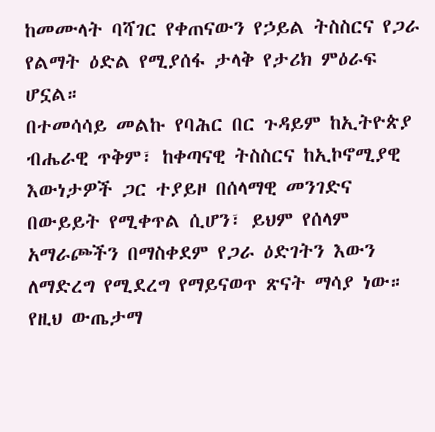ከመሙላት ባሻገር የቀጠናውን የኃይል ትስስርና የጋራ የልማት ዕድል የሚያሰፋ ታላቅ የታሪክ ምዕራፍ ሆኗል።
በተመሳሳይ መልኩ የባሕር በር ጉዳይም ከኢትዮጵያ ብሔራዊ ጥቅም፣ ከቀጣናዊ ትስስርና ከኢኮኖሚያዊ እውነታዎች ጋር ተያይዞ በሰላማዊ መንገድና በውይይት የሚቀጥል ሲሆን፣ ይህም የሰላም አማራጮችን በማስቀደም የጋራ ዕድገትን እውን ለማድረግ የሚደረግ የማይናወጥ ጽናት ማሳያ ነው።
የዚህ ውጤታማ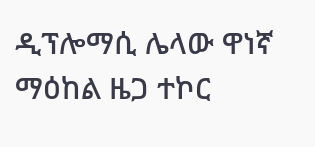ዲፕሎማሲ ሌላው ዋነኛ ማዕከል ዜጋ ተኮር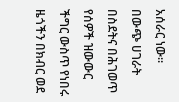አሰራር ነው።
በውጭ ሀገራት በስደትና በሕገወጥ የሰዎች ዝውውር ችግር ውስጥ የነበሩ ዜጎችን በክብር ወደ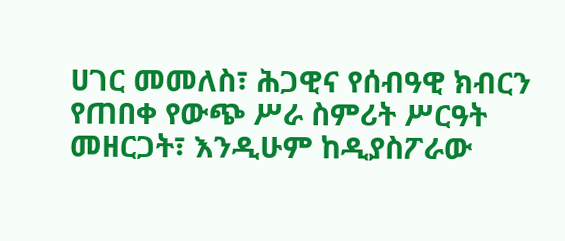ሀገር መመለስ፣ ሕጋዊና የሰብዓዊ ክብርን የጠበቀ የውጭ ሥራ ስምሪት ሥርዓት መዘርጋት፣ እንዲሁም ከዲያስፖራው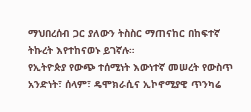ማህበረሰብ ጋር ያለውን ትስስር ማጠናከር በከፍተኛ ትኩረት እየተከናወኑ ይገኛሉ።
የኢትዮጵያ የውጭ ተሰሚነት እውነተኛ መሠረት የውስጥ አንድነት፣ ሰላም፣ ዴሞክራሲና ኢኮኖሚያዊ ጥንካሬ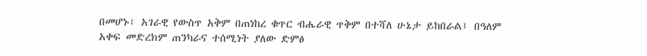በመሆኑ፣ አገራዊ የውስጥ አቅም በጠነከረ ቁጥር ብሔራዊ ጥቅም በተሻለ ሁኔታ ይከበራል፤ በዓለም አቀፍ መድረክም ጠንካራና ተሰሚነት ያለው ድምፅ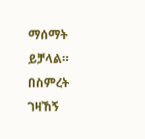ማሰማት ይቻላል።
በስምረት ገዛኸኝ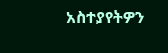አስተያየትዎን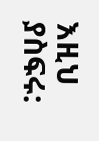እዚህ ያስፍሩ: